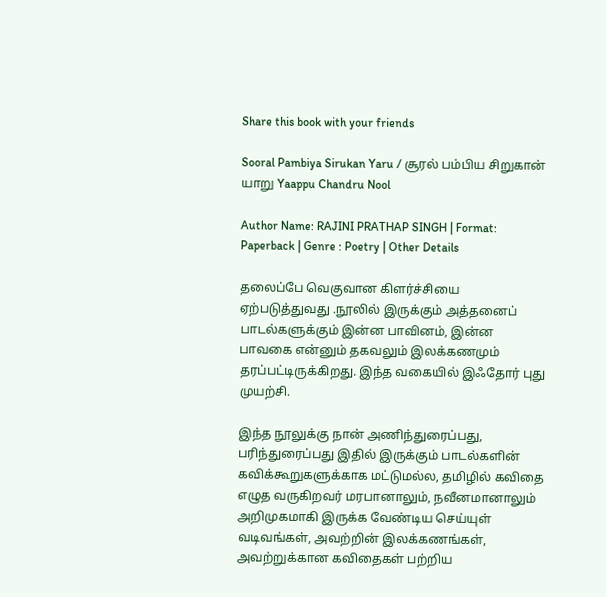Share this book with your friends

Sooral Pambiya Sirukan Yaru / சூரல் பம்பிய சிறுகான் யாறு Yaappu Chandru Nool

Author Name: RAJINI PRATHAP SINGH | Format: Paperback | Genre : Poetry | Other Details

தலைப்பே வெகுவான கிளர்ச்சியை ஏற்படுத்துவது .நூலில் இருக்கும் அத்தனைப் பாடல்களுக்கும் இன்ன பாவினம், இன்ன பாவகை என்னும் தகவலும் இலக்கணமும் தரப்பட்டிருக்கிறது. இந்த வகையில் இஃதோர் புது முயற்சி.

இந்த நூலுக்கு நான் அணிந்துரைப்பது, பரிந்துரைப்பது இதில் இருக்கும் பாடல்களின் கவிக்கூறுகளுக்காக மட்டுமல்ல, தமிழில் கவிதை எழுத வருகிறவர் மரபானாலும், நவீனமானாலும் அறிமுகமாகி இருக்க வேண்டிய செய்யுள் வடிவங்கள், அவற்றின் இலக்கணங்கள், அவற்றுக்கான கவிதைகள் பற்றிய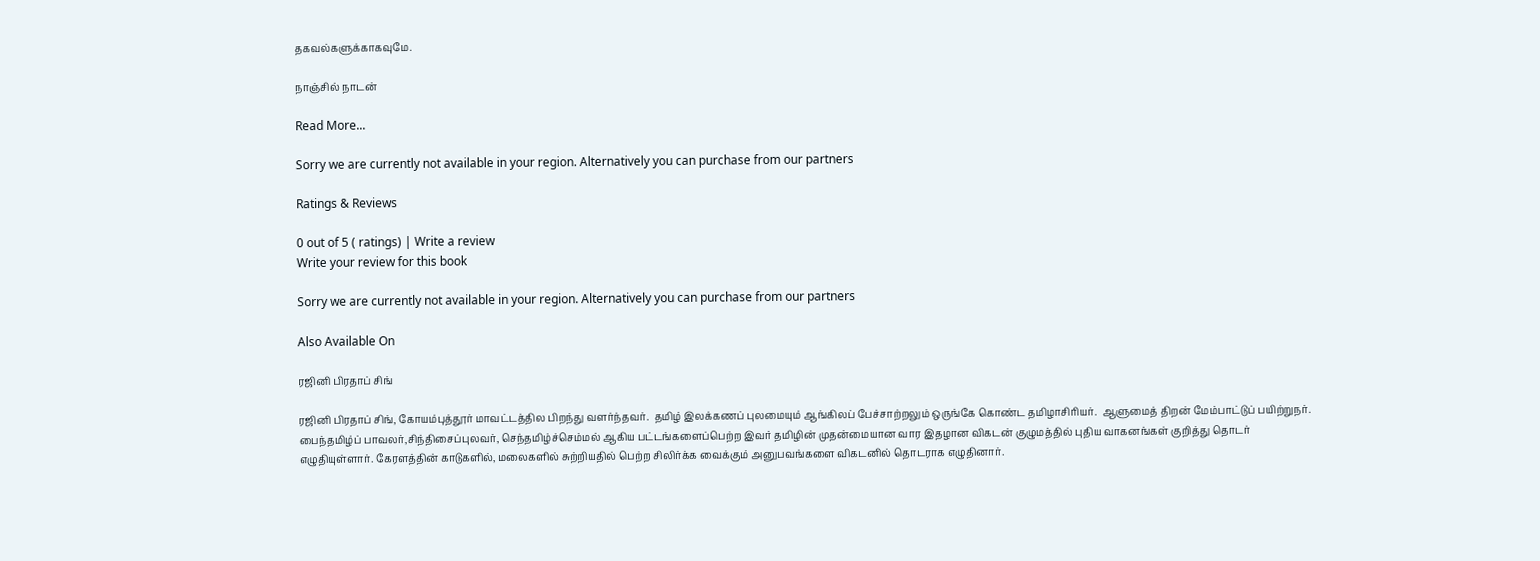தகவல்களுக்காகவுமே.

நாஞ்சில் நாடன்

Read More...

Sorry we are currently not available in your region. Alternatively you can purchase from our partners

Ratings & Reviews

0 out of 5 ( ratings) | Write a review
Write your review for this book

Sorry we are currently not available in your region. Alternatively you can purchase from our partners

Also Available On

ரஜினி பிரதாப் சிங்

ரஜினி பிரதாப் சிங், கோயம்புத்தூர் மாவட்டத்தில பிறந்து வளர்ந்தவர்.  தமிழ் இலக்கணப் புலமையும் ஆங்கிலப் பேச்சாற்றலும் ஒருங்கே கொண்ட தமிழாசிரியர்.  ஆளுமைத் திறன் மேம்பாட்டுப் பயிற்றுநர். பைந்தமிழ்ப் பாவலர்,சிந்திசைப்‌புலவர், செந்தமிழ்ச்செம்மல் ஆகிய பட்டங்களைப்‌பெற்ற இவர் தமிழின் முதன்மையான வார இதழான விகடன் குழுமத்தில் புதிய வாகனங்கள் குறித்து தொடர் எழுதியுள்ளார். கேரளத்தின் காடுகளில், மலைகளில் சுற்றியதில் பெற்ற சிலிர்க்க வைக்கும் அனுபவங்களை விகடனில் தொடராக எழுதினார்.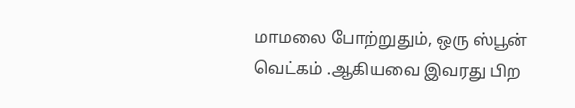மாமலை போற்றுதும், ஒரு ஸ்பூன் வெட்கம்‌ .ஆகியவை இவரது பிற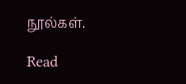நூல்கள்.

Read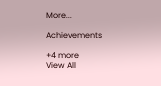More...

Achievements

+4 more
View All